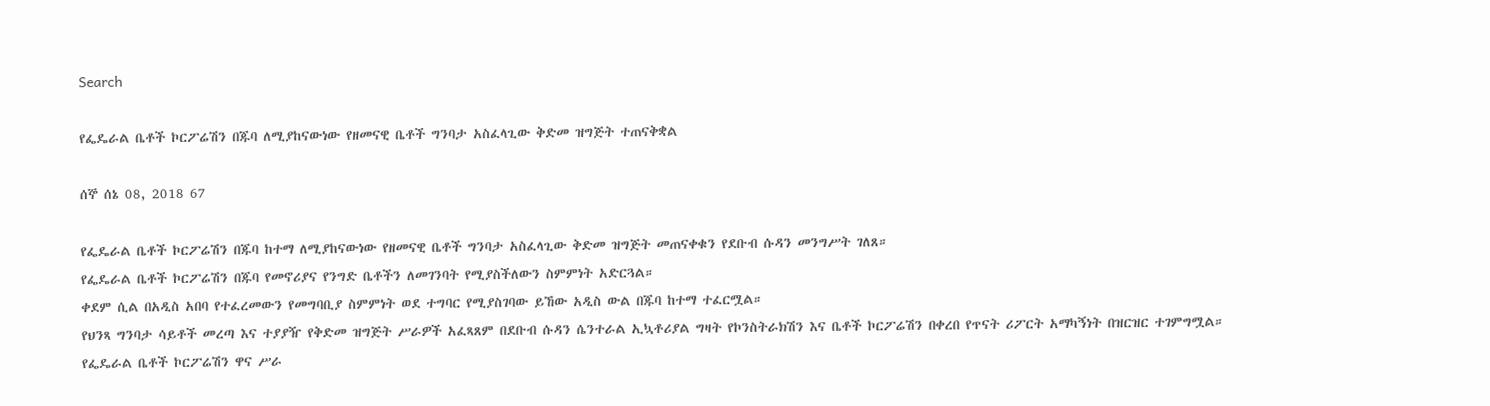Search

የፌዴራል ቤቶች ኮርፖሬሽን በጁባ ለሚያከናውነው የዘመናዊ ቤቶች ግንባታ አስፈላጊው ቅድመ ዝግጅት ተጠናቅቋል

ሰኞ ሰኔ 08, 2018 67

የፌዴራል ቤቶች ኮርፖሬሽን በጁባ ከተማ ለሚያከናውነው የዘመናዊ ቤቶች ግንባታ አስፈላጊው ቅድመ ዝግጅት መጠናቀቁን የደቡብ ሱዳን መንግሥት ገለጸ።
የፌዴራል ቤቶች ኮርፖሬሽን በጁባ የመኖሪያና የንግድ ቤቶችን ለመገንባት የሚያስችለውን ስምምነት አድርጓል።
ቀደም ሲል በአዲስ አበባ የተፈረመውን የመግባቢያ ስምምነት ወደ ተግባር የሚያስገባው ይኸው አዲስ ውል በጁባ ከተማ ተፈርሟል።
የህንጻ ግንባታ ሳይቶች መረጣ እና ተያያዥ የቅድመ ዝግጅት ሥራዎች አፈጻጸም በደቡብ ሱዳን ሴንተራል ኢኳቶሪያል ግዛት የኮንስትራክሽን እና ቤቶች ኮርፖሬሽን በቀረበ የጥናት ሪፖርት አማካኝነት በዝርዝር ተገምግሟል።
የፌዴራል ቤቶች ኮርፖሬሽን ዋና ሥራ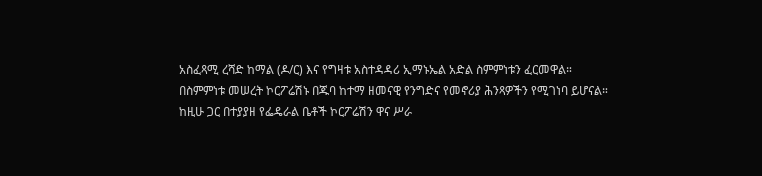አስፈጻሚ ረሻድ ከማል (ዶ/ር) እና የግዛቱ አስተዳዳሪ ኢማኑኤል አድል ስምምነቱን ፈርመዋል።
በስምምነቱ መሠረት ኮርፖሬሽኑ በጁባ ከተማ ዘመናዊ የንግድና የመኖሪያ ሕንጻዎችን የሚገነባ ይሆናል።
ከዚሁ ጋር በተያያዘ የፌዴራል ቤቶች ኮርፖሬሽን ዋና ሥራ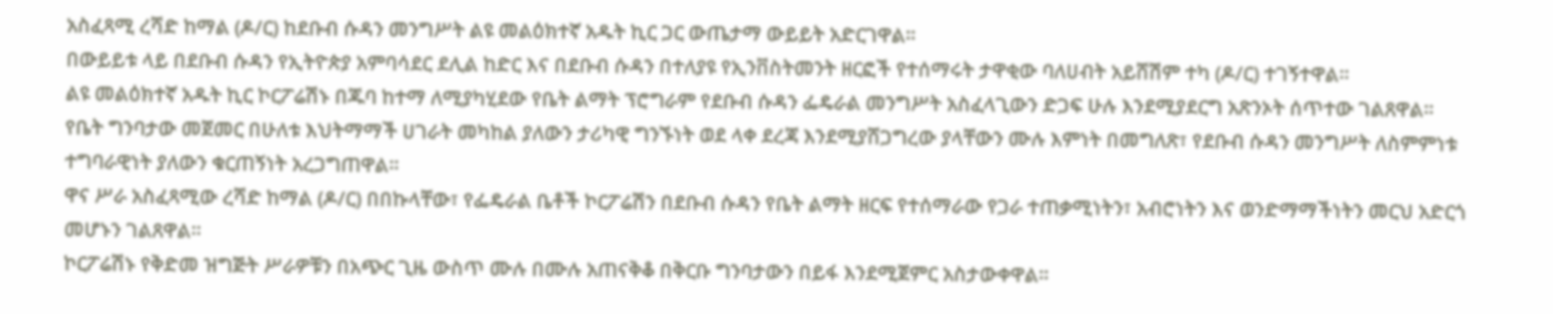አስፈጻሚ ረሻድ ከማል (ዶ/ር) ከደቡብ ሱዳን መንግሥት ልዩ መልዕክተኛ አዱት ኪር ጋር ውጤታማ ውይይት አድርገዋል።
በውይይቱ ላይ በደቡብ ሱዳን የኢትዮጵያ አምባሳደር ደሊል ከድር እና በደቡብ ሱዳን በተለያዩ የኢንቨስትመንት ዘርፎች የተሰማሩት ታዋቂው ባለሀብት አይሸሽም ተካ (ዶ/ር) ተገኝተዋል።
ልዩ መልዕክተኛ አዱት ኪር ኮርፖሬሽኑ በጁባ ከተማ ለሚያካሂደው የቤት ልማት ፕሮግራም የደቡብ ሱዳን ፌዴራል መንግሥት አስፈላጊውን ድጋፍ ሁሉ እንደሚያደርግ አጽንኦት ሰጥተው ገልጸዋል።
የቤት ግንባታው መጀመር በሁለቱ እህትማማች ሀገራት መካከል ያለውን ታሪካዊ ግንኙነት ወደ ላቀ ደረጃ እንደሚያሸጋግረው ያላቸውን ሙሉ እምነት በመግለጽ፣ የደቡብ ሱዳን መንግሥት ለስምምነቱ ተግባራዊነት ያለውን ቁርጠኝነት አረጋግጠዋል።
ዋና ሥራ አስፈጻሚው ረሻድ ከማል (ዶ/ር) በበኩላቸው፣ የፌዴራል ቤቶች ኮርፖሬሽን በደቡብ ሱዳን የቤት ልማት ዘርፍ የተሰማራው የጋራ ተጠቃሚነትን፣ አብሮነትን እና ወንድማማችነትን መርህ አድርጎ መሆኑን ገልጸዋል።
ኮርፖሬሽኑ የቅድመ ዝግጅት ሥራዎቹን በአጭር ጊዜ ውስጥ ሙሉ በሙሉ አጠናቅቆ በቅርቡ ግንባታውን በይፋ እንደሚጀምር አስታውቀዋል።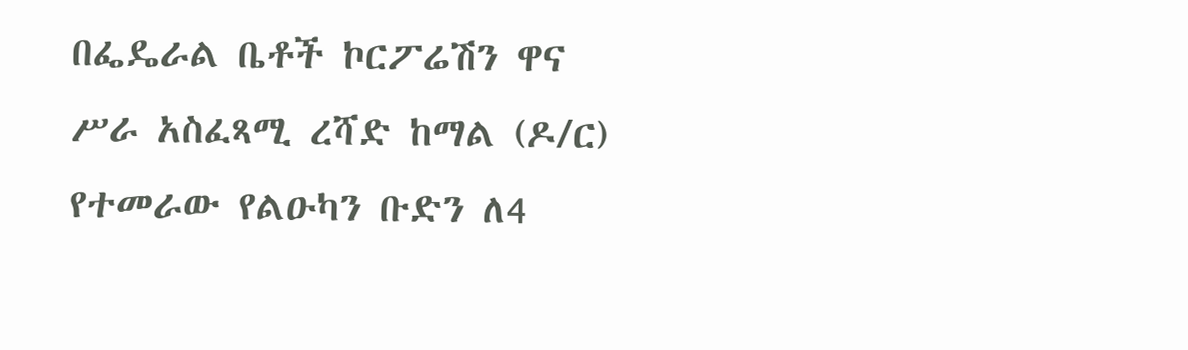በፌዴራል ቤቶች ኮርፖሬሽን ዋና ሥራ አስፈጻሚ ረሻድ ከማል (ዶ/ር) የተመራው የልዑካን ቡድን ለ4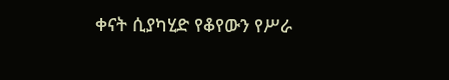ቀናት ሲያካሂድ የቆየውን የሥራ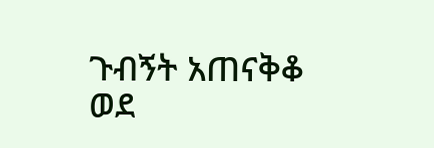ጉብኝት አጠናቅቆ ወደ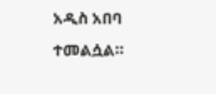አዲስ አበባ ተመልሷል።